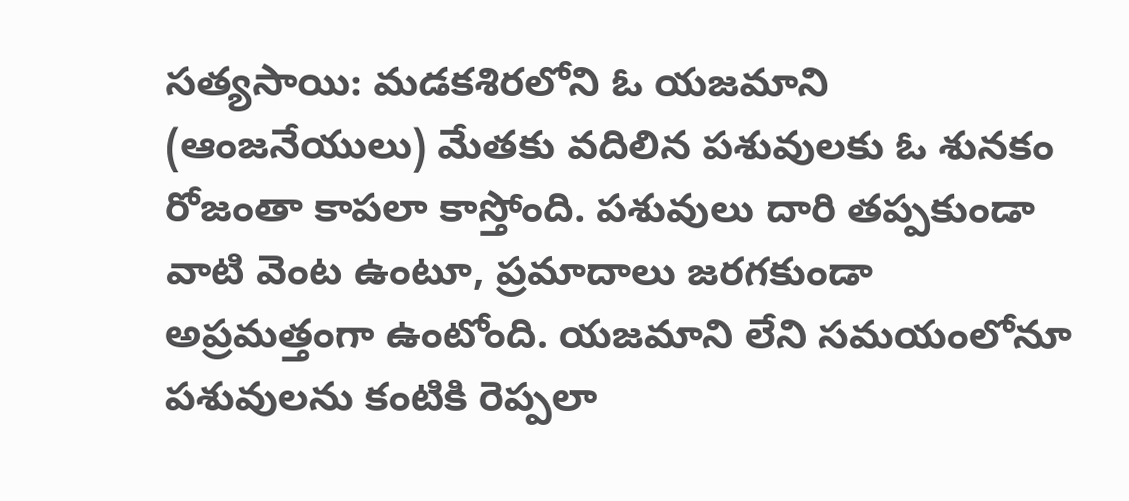సత్యసాయి: మడకశిరలోని ఓ యజమాని (ఆంజనేయులు) మేతకు వదిలిన పశువులకు ఓ శునకం రోజంతా కాపలా కాస్తోంది. పశువులు దారి తప్పకుండా వాటి వెంట ఉంటూ, ప్రమాదాలు జరగకుండా అప్రమత్తంగా ఉంటోంది. యజమాని లేని సమయంలోనూ పశువులను కంటికి రెప్పలా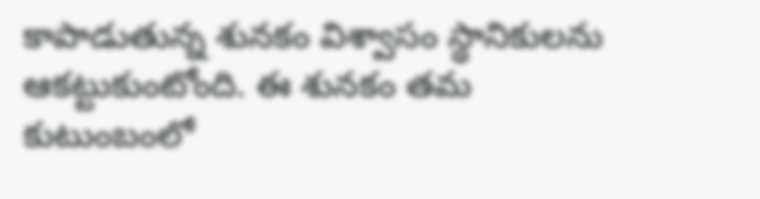కాపాడుతున్న శునకం విశ్వాసం స్థానికులను ఆకట్టుకుంటోంది. ఈ శునకం తమ కుటుంబంలో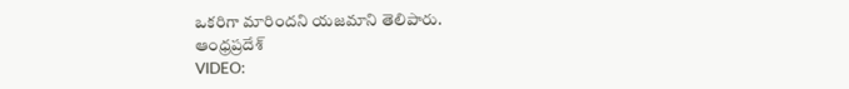ఒకరిగా మారిందని యజమాని తెలిపారు.
ఆంధ్రప్రదేశ్
VIDEO: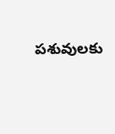పశువులకు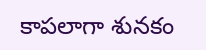కాపలాగా శునకం